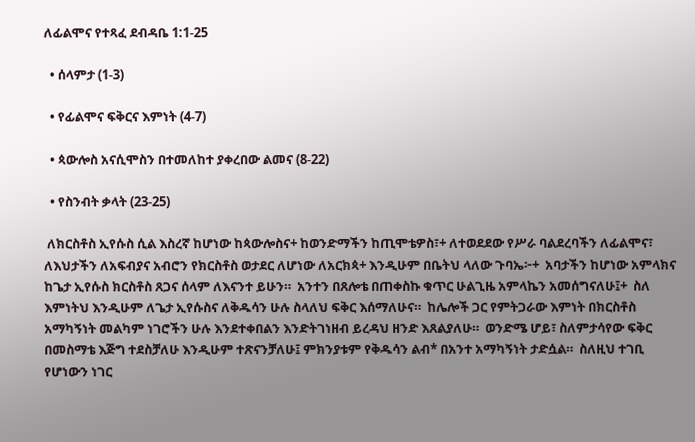ለፊልሞና የተጻፈ ደብዳቤ 1:1-25

  • ሰላምታ (1-3)

  • የፊልሞና ፍቅርና እምነት (4-7)

  • ጳውሎስ አናሲሞስን በተመለከተ ያቀረበው ልመና (8-22)

  • የስንብት ቃላት (23-25)

 ለክርስቶስ ኢየሱስ ሲል እስረኛ ከሆነው ከጳውሎስና+ ከወንድማችን ከጢሞቴዎስ፣+ ለተወደደው የሥራ ባልደረባችን ለፊልሞና፣  ለእህታችን ለአፍብያና አብሮን የክርስቶስ ወታደር ለሆነው ለአርክጳ+ እንዲሁም በቤትህ ላለው ጉባኤ፦+  አባታችን ከሆነው አምላክና ከጌታ ኢየሱስ ክርስቶስ ጸጋና ሰላም ለእናንተ ይሁን።  አንተን በጸሎቴ በጠቀስኩ ቁጥር ሁልጊዜ አምላኬን አመሰግናለሁ፤+  ስለ እምነትህ እንዲሁም ለጌታ ኢየሱስና ለቅዱሳን ሁሉ ስላለህ ፍቅር እሰማለሁና።  ከሌሎች ጋር የምትጋራው እምነት በክርስቶስ አማካኝነት መልካም ነገሮችን ሁሉ እንደተቀበልን እንድትገነዘብ ይረዳህ ዘንድ እጸልያለሁ።  ወንድሜ ሆይ፣ ስለምታሳየው ፍቅር በመስማቴ እጅግ ተደስቻለሁ እንዲሁም ተጽናንቻለሁ፤ ምክንያቱም የቅዱሳን ልብ* በአንተ አማካኝነት ታድሷል።  ስለዚህ ተገቢ የሆነውን ነገር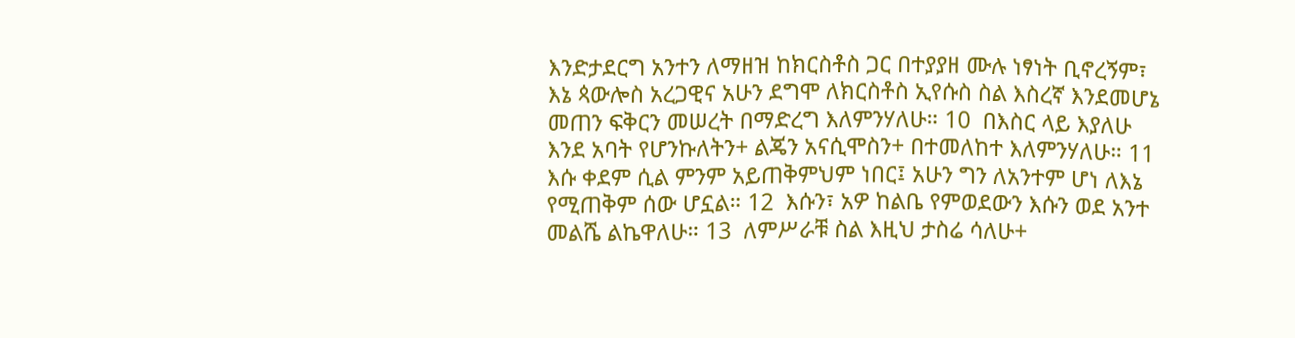እንድታደርግ አንተን ለማዘዝ ከክርስቶስ ጋር በተያያዘ ሙሉ ነፃነት ቢኖረኝም፣  እኔ ጳውሎስ አረጋዊና አሁን ደግሞ ለክርስቶስ ኢየሱስ ስል እስረኛ እንደመሆኔ መጠን ፍቅርን መሠረት በማድረግ እለምንሃለሁ። 10  በእስር ላይ እያለሁ እንደ አባት የሆንኩለትን+ ልጄን አናሲሞስን+ በተመለከተ እለምንሃለሁ። 11  እሱ ቀደም ሲል ምንም አይጠቅምህም ነበር፤ አሁን ግን ለአንተም ሆነ ለእኔ የሚጠቅም ሰው ሆኗል። 12  እሱን፣ አዎ ከልቤ የምወደውን እሱን ወደ አንተ መልሼ ልኬዋለሁ። 13  ለምሥራቹ ስል እዚህ ታስሬ ሳለሁ+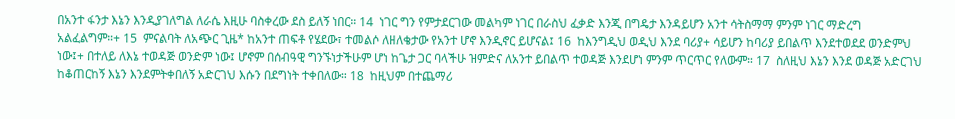በአንተ ፋንታ እኔን እንዲያገለግል ለራሴ እዚሁ ባስቀረው ደስ ይለኝ ነበር። 14  ነገር ግን የምታደርገው መልካም ነገር በራስህ ፈቃድ እንጂ በግዴታ እንዳይሆን አንተ ሳትስማማ ምንም ነገር ማድረግ አልፈልግም።+ 15  ምናልባት ለአጭር ጊዜ* ከአንተ ጠፍቶ የሄደው፣ ተመልሶ ለዘለቄታው የአንተ ሆኖ እንዲኖር ይሆናል፤ 16  ከእንግዲህ ወዲህ እንደ ባሪያ+ ሳይሆን ከባሪያ ይበልጥ እንደተወደደ ወንድምህ ነው፤+ በተለይ ለእኔ ተወዳጅ ወንድም ነው፤ ሆኖም በሰብዓዊ ግንኙነታችሁም ሆነ ከጌታ ጋር ባላችሁ ዝምድና ለአንተ ይበልጥ ተወዳጅ እንደሆነ ምንም ጥርጥር የለውም። 17  ስለዚህ እኔን እንደ ወዳጅ አድርገህ ከቆጠርከኝ እኔን እንደምትቀበለኝ አድርገህ እሱን በደግነት ተቀበለው። 18  ከዚህም በተጨማሪ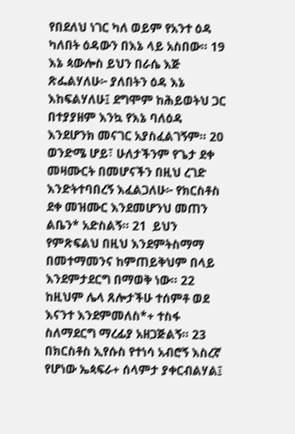የበደለህ ነገር ካለ ወይም የአንተ ዕዳ ካለበት ዕዳውን በእኔ ላይ አስበው። 19  እኔ ጳውሎስ ይህን በራሴ እጅ ጽፌልሃለሁ፦ ያለበትን ዕዳ እኔ እከፍልሃለሁ፤ ደግሞም ከሕይወትህ ጋር በተያያዘም እንኳ የእኔ ባለዕዳ እንደሆንክ መናገር አያስፈልገኝም። 20  ወንድሜ ሆይ፣ ሁለታችንም የጌታ ደቀ መዛሙርት በመሆናችን በዚህ ረገድ እንድትተባበረኝ እፈልጋለሁ፦ የክርስቶስ ደቀ መዝሙር እንደመሆንህ መጠን ልቤን* አድስልኝ። 21  ይህን የምጽፍልህ በዚህ እንደምትስማማ በመተማመንና ከምጠይቅህም በላይ እንደምታደርግ በማወቅ ነው። 22  ከዚህም ሌላ ጸሎታችሁ ተሰምቶ ወደ እናንተ እንደምመለስ*+ ተስፋ ስለማደርግ ማረፊያ አዘጋጅልኝ። 23  በክርስቶስ ኢየሱስ የተነሳ አብሮኝ እስረኛ የሆነው ኤጳፍራ+ ሰላምታ ያቀርብልሃል፤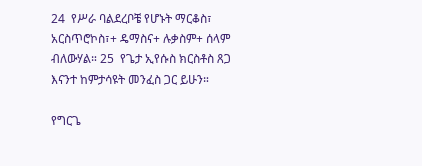24  የሥራ ባልደረቦቼ የሆኑት ማርቆስ፣ አርስጥሮኮስ፣+ ዴማስና+ ሉቃስም+ ሰላም ብለውሃል። 25  የጌታ ኢየሱስ ክርስቶስ ጸጋ እናንተ ከምታሳዩት መንፈስ ጋር ይሁን።

የግርጌ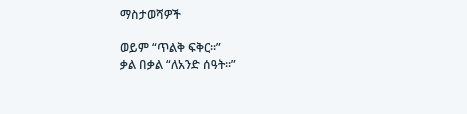ማስታወሻዎች

ወይም “ጥልቅ ፍቅር።”
ቃል በቃል “ለአንድ ሰዓት።”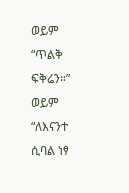ወይም “ጥልቅ ፍቅሬን።”
ወይም “ለእናንተ ሲባል ነፃ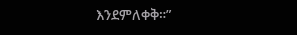እንደምለቀቅ።”